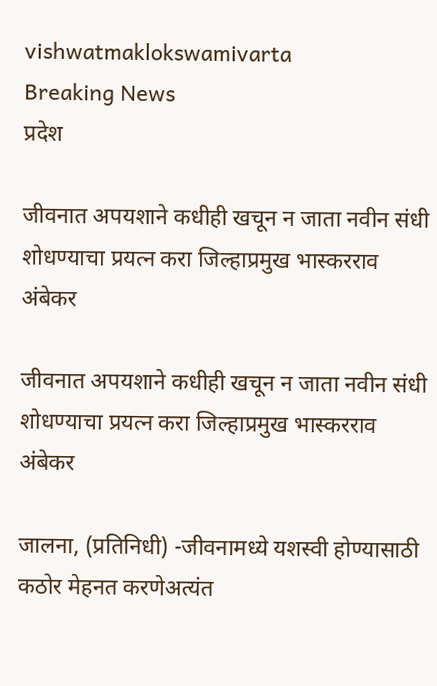vishwatmaklokswamivarta
Breaking News
प्रदेश

जीवनात अपयशाने कधीही खचून न जाता नवीन संधी शोधण्याचा प्रयत्न करा जिल्हाप्रमुख भास्करराव अंबेकर

जीवनात अपयशाने कधीही खचून न जाता नवीन संधी शोधण्याचा प्रयत्न करा जिल्हाप्रमुख भास्करराव अंबेकर

जालना, (प्रतिनिधी) -जीवनामध्ये यशस्वी होण्यासाठी कठोर मेहनत करणेअत्यंत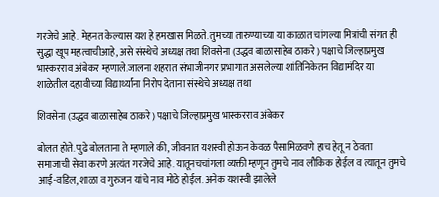गरजेचे आहे. मेहनत केल्यास यश हे हमखास मिळते. तुमच्या तारुण्याच्या या काळात चांगल्या मित्रांची संगत ही सुद्धा खूप महत्वाचीआहे, असे संस्थेचे अध्यक्ष तथा शिवसेना (उद्धव बाळासाहेब ठाकरे) पक्षाचे जिल्हाप्रमुख भास्करराव अंबेकर म्हणाले.जालना शहरात संभाजीनगर प्रभागात असलेल्या शांतिनिकेतन विद्यामंदिर या शाळेतील दहावीच्या विद्यार्थ्यांना निरोप देताना संस्थेचे अध्यक्ष तथा

शिवसेना (उद्धव बाळासाहेब ठाकरे) पक्षाचे जिल्हाप्रमुख भास्करराव अंबेकर

बोलत होते. पुढे बोलताना ते म्हणाले की, जीवनात यशस्वी होऊन केवळ पैसामिळवणे हाच हेतू न ठेवता समाजाची सेवा करणे अत्यंत गरजेचे आहे. यातूनचचांगला व्यक्ती म्हणून तुमचे नाव लौकिक होईल व त्यातून तुमचे आई-वडिल,शाळा व गुरुजन यांचे नाव मोठे होईल. अनेक यशस्वी झालेले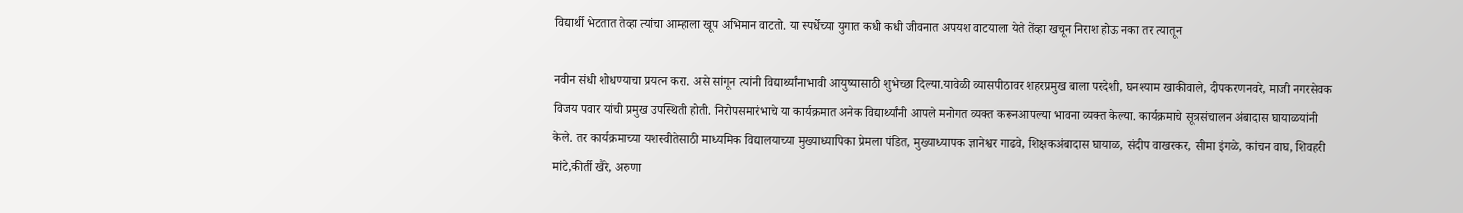विद्यार्थी भेटतात तेव्हा त्यांचा आम्हाला खूप अभिमान वाटतो. या स्पर्धेच्या युगात कधी कधी जीवनात अपयश वाटयाला येते तेंव्हा खचून निराश होऊ नका तर त्यातून

नवीन संधी शोधण्याचा प्रयत्न करा. असे सांगून त्यांनी विद्यार्थ्यांनाभावी आयुष्यासाठी शुभेच्छा दिल्या.यावेळी व्यासपीठावर शहरप्रमुख बाला परदेशी, घनश्याम खाकीवाले, दीपकरणनवरे, माजी नगरसेवक विजय पवार यांची प्रमुख उपस्थिती होती. निरोपसमारंभाचे या कार्यक्रमात अनेक विद्यार्थ्यांनी आपले मनोगत व्यक्त करूनआपल्या भावना व्यक्त केल्या. कार्यक्रमाचे सूत्रसंचालन अंबादास घायाळयांनी केले. तर कार्यक्रमाच्या यशस्वीतेसाठी माध्यमिक विद्यालयाच्या मुख्याध्यापिका प्रेमला पंडित, मुख्याध्यापक ज्ञानेश्वर गाढवे, शिक्षकअंबादास घायाळ, संदीप वाखरकर, सीमा इंगळे, कांचन वाघ, शिवहरी मांटे,कीर्ती खैरे, अरुणा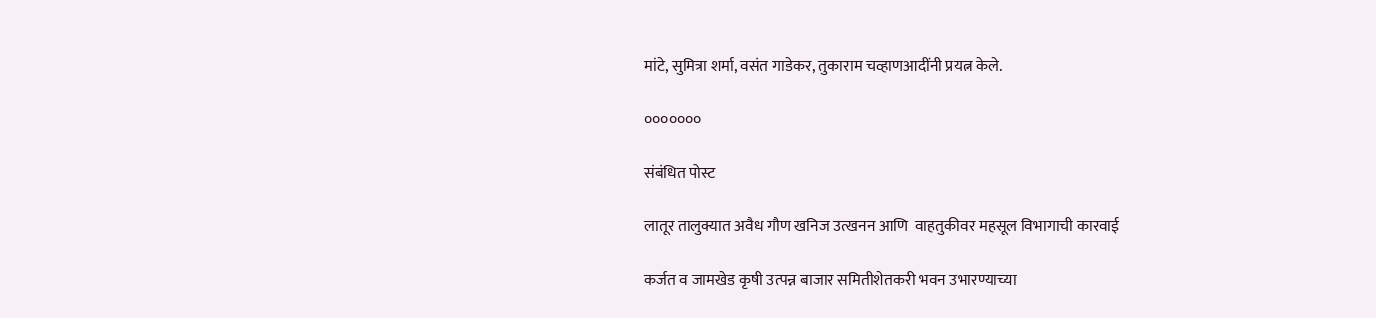मांटे, सुमित्रा शर्मा, वसंत गाडेकर, तुकाराम चव्हाणआदींनी प्रयत्न केले.

०००००००

संबंधित पोस्ट

लातूर तालुक्यात अवैध गौण खनिज उत्खनन आणि  वाहतुकीवर महसूल विभागाची कारवाई

कर्जत व जामखेड कृषी उत्पन्न बाजार समितीशेतकरी भवन उभारण्याच्या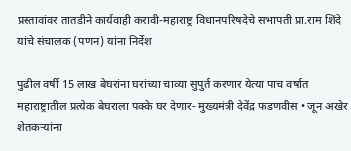प्रस्तावांवर तातडीने कार्यवाही करावी-महाराष्ट्र विधानपरिषदेचे सभापती प्रा.राम शिंदे यांचे संचालक (पणन) यांना निर्देश

पुढील वर्षी 15 लाख बेघरांना घरांच्या चाव्या सुपुर्त करणार येत्या पाच वर्षात महाराष्ट्रातील प्रत्येक बेघराला पक्के घर देणार- मुख्यमंत्री देवेंद्र फडणवीस • जून अखेर शेतकऱ्यांना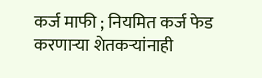कर्ज माफी ; नियमित कर्ज फेड करणाऱ्या शेतकऱ्यांनाही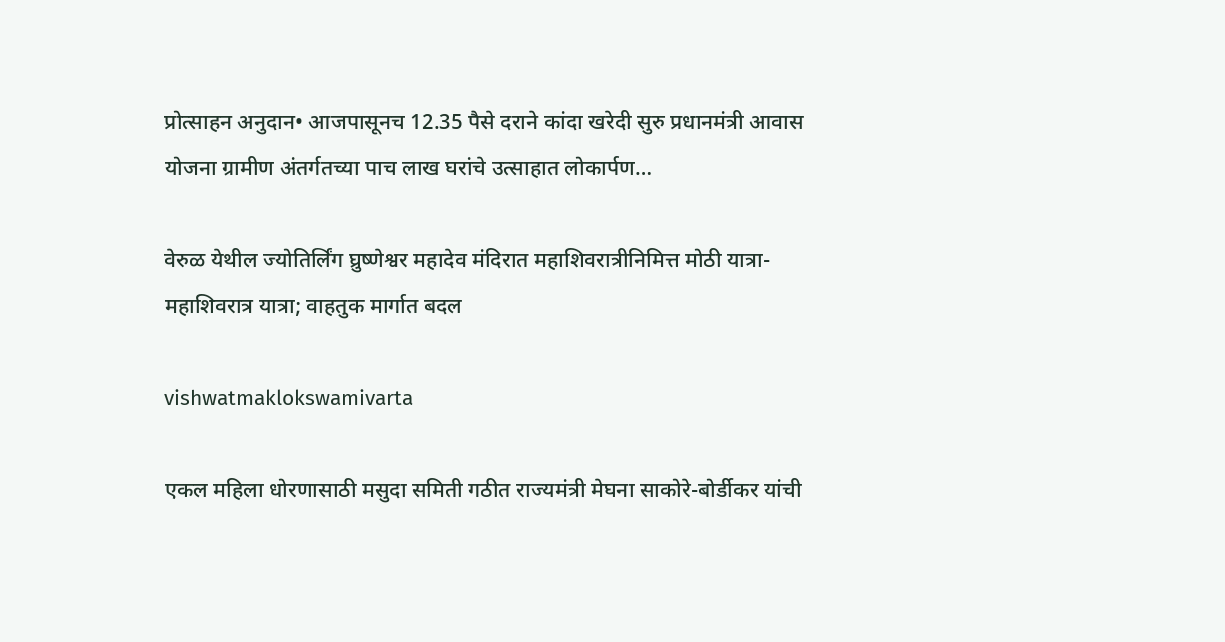प्रोत्साहन अनुदान• आजपासूनच 12.35 पैसे दराने कांदा खरेदी सुरु प्रधानमंत्री आवास योजना ग्रामीण अंतर्गतच्या पाच लाख घरांचे उत्साहात लोकार्पण…

वेरुळ येथील ज्योतिर्लिंग घ्रुष्णेश्वर महादेव मंदिरात महाशिवरात्रीनिमित्त मोठी यात्रा-महाशिवरात्र यात्रा; वाहतुक मार्गात बदल

vishwatmaklokswamivarta

एकल महिला धोरणासाठी मसुदा समिती गठीत राज्यमंत्री मेघना साकोरे-बोर्डीकर यांची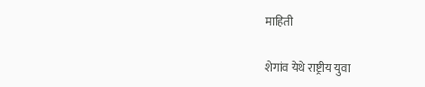माहिती

शेगांव येथे राष्ट्रीय युवा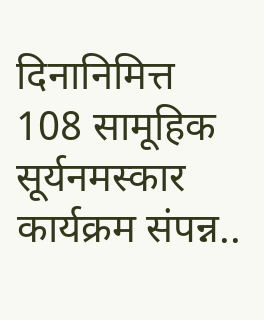दिनानिमित्त 108 सामूहिक सूर्यनमस्कार कार्यक्रम संपन्न..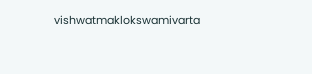vishwatmaklokswamivarta